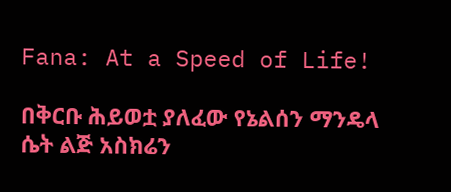Fana: At a Speed of Life!

በቅርቡ ሕይወቷ ያለፈው የኔልሰን ማንዴላ ሴት ልጅ አስክሬን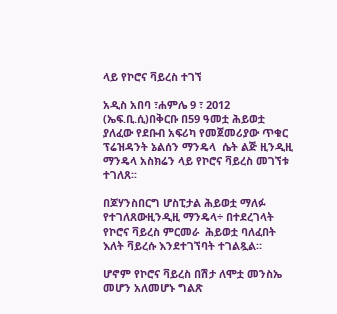ላይ የኮሮና ቫይረስ ተገኘ

አዲስ አበባ ፣ሐምሌ 9 ፣ 2012 (ኤፍ.ቢ.ሲ)በቅርቡ በ59 ዓመቷ ሕይወቷ ያለፈው የደቡብ አፍሪካ የመጀመሪያው ጥቁር ፕሬዝዳንት ኔልሰን ማንዴላ  ሴት ልጅ ዚንዲዚ ማንዴላ አስክሬን ላይ የኮሮና ቫይረስ መገኘቱ ተገለጸ፡፡

በጆሃንስበርግ ሆስፒታል ሕይወቷ ማለፉ የተገለጸውዚንዲዚ ማንዴላ÷ በተደረገላት የኮሮና ቫይረስ ምርመራ  ሕይወቷ ባለፈበት እለት ቫይረሱ እንደተገኘባት ተገልጿል።

ሆኖም የኮሮና ቫይረስ በሽታ ለሞቷ መንስኤ መሆን አለመሆኑ ግልጽ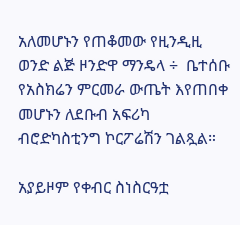አለመሆኑን የጠቆመው የዚንዲዚ ወንድ ልጅ ዞንድዋ ማንዴላ ÷  ቤተሰቡ የአስክሬን ምርመራ ውጤት እየጠበቀ መሆኑን ለደቡብ አፍሪካ ብሮድካስቲንግ ኮርፖሬሽን ገልጿል።

አያይዞም የቀብር ስነስርዓቷ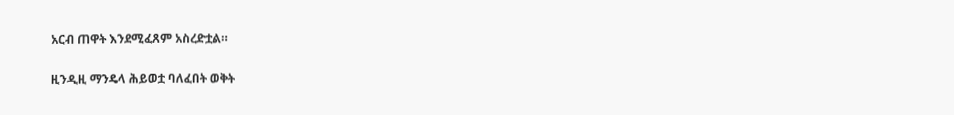አርብ ጠዋት እንደሚፈጸም አስረድቷል።

ዚንዲዚ ማንዴላ ሕይወቷ ባለፈበት ወቅት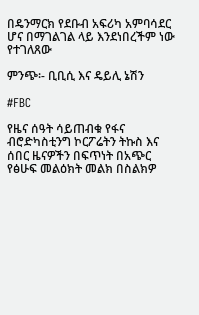በዴንማርክ የደቡብ አፍሪካ አምባሳደር ሆና በማገልገል ላይ እንደነበረችም ነው የተገለጸው

ምንጭ፡- ቢቢሲ እና ዴይሊ ኔሽን

#FBC

የዜና ሰዓት ሳይጠብቁ የፋና ብሮድካስቲንግ ኮርፖሬትን ትኩስ እና ሰበር ዜናዎችን በፍጥነት በአጭር የፅሁፍ መልዕክት መልክ በስልክዎ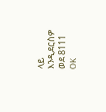ላይ እንዲደርስዎ ወደ 8111 OK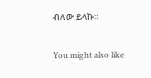ብለው ይላኩ።

You might also like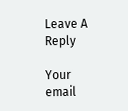Leave A Reply

Your email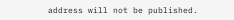address will not be published.